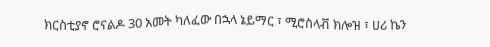ክርስቲያኖ ሮናልዶ 30 አመት ካለፈው በኋላ ኔይማር ፣ ሚሮስላቭ ክሎዝ ፣ ሀሪ ኬን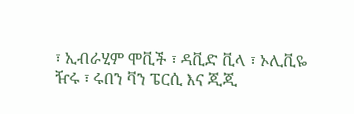፣ ኢብራሂም ሞቪች ፣ ዳቪድ ቪላ ፣ ኦሊቪዬ ዥሩ ፣ ሩበን ቫን ፔርሲ እና ጂጂ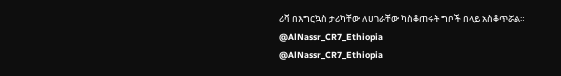ሪቫ በእግርኳስ ታሪካቸው ለሀገራቸው ካስቆጠሩት ግቦች በላይ አስቆጥሯል።
@AlNassr_CR7_Ethiopia
@AlNassr_CR7_Ethiopia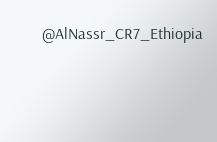@AlNassr_CR7_Ethiopia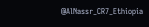@AlNassr_CR7_Ethiopia